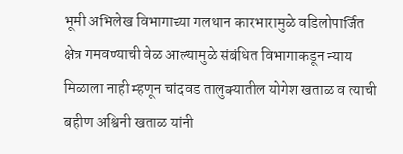भूमी अभिलेख विभागाच्या गलथान कारभारामुळे वडिलोपार्जित क्षेत्र गमवण्याची वेळ आल्यामुळे संबंधित विभागाकडून न्याय मिळाला नाही म्हणून चांदवड तालुक्यातील योगेश खताळ व त्याची बहीण अश्विनी खताळ यांनी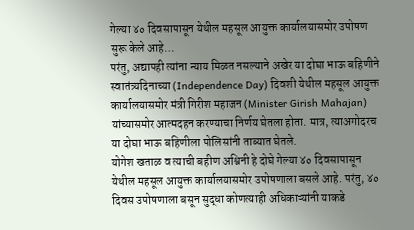गेल्या ४० दिवसापासून येथील महसूल आयुक्त कार्यालयासमोर उपोषण सुरू केले आहे…
परंतु, अद्यापही त्यांना न्याय मिळत नसल्याने अखेर या दोघा भाऊ बहिणीने स्वातंत्र्यदिनाच्या (Independence Day) दिवशी येथील महसूल आयुक्त कार्यालयासमोर मंत्री गिरीश महाजन (Minister Girish Mahajan) यांच्यासमोर आत्मदहन करण्याचा निर्णय घेतला होता. मात्र, त्याअगोदरच या दोघा भाऊ बहिणीला पोलिसांनी ताब्यात घेतले.
योगेश खताळ व त्याची बहीण अश्विनी हे दोघे गेल्या ४० दिवसापासून येथील महसूल आयुक्त कार्यालयासमोर उपोषणाला बसले आहे. परंतु, ४० दिवस उपोषणाला बसून सुद्धा कोणत्याही अधिकाऱ्यांनी याकडे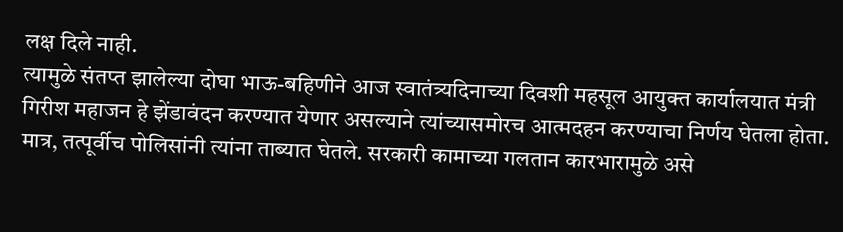लक्ष दिले नाही.
त्यामुळे संतप्त झालेल्या दोघा भाऊ-बहिणीने आज स्वातंत्र्यदिनाच्या दिवशी महसूल आयुक्त कार्यालयात मंत्री गिरीश महाजन हे झेंडावंदन करण्यात येणार असल्याने त्यांच्यासमोरच आत्मदहन करण्याचा निर्णय घेतला होता.
मात्र, तत्पूर्वीच पोलिसांनी त्यांना ताब्यात घेतले. सरकारी कामाच्या गलतान कारभारामुळे असे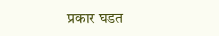प्रकार घडत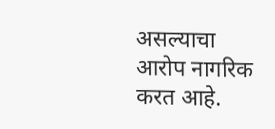असल्याचा आरोप नागरिक करत आहे.